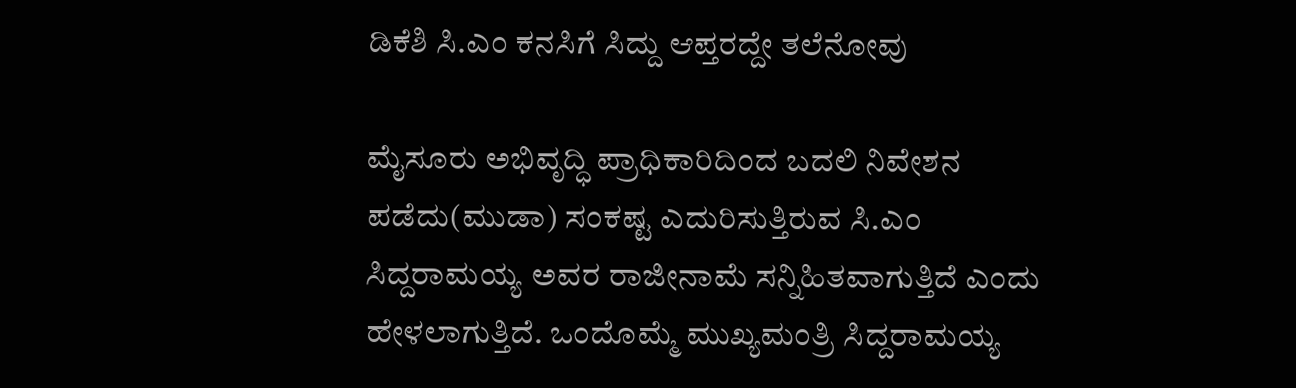ಡಿಕೆಶಿ ಸಿ.ಎಂ ಕನಸಿಗೆ ಸಿದ್ದು ಆಪ್ತರದ್ದೇ ತಲೆನೋವು

ಮೈಸೂರು ಅಭಿವೃದ್ಧಿ ಪ್ರಾಧಿಕಾರಿದಿಂದ ಬದಲಿ ನಿವೇಶನ ಪಡೆದು(ಮುಡಾ) ಸಂಕಷ್ಟ ಎದುರಿಸುತ್ತಿರುವ ಸಿ.ಎಂ ಸಿದ್ದರಾಮಯ್ಯ ಅವರ ರಾಜೀನಾಮೆ ಸನ್ನಿಹಿತವಾಗುತ್ತಿದೆ ಎಂದು ಹೇಳಲಾಗುತ್ತಿದೆ. ಒಂದೊಮ್ಮೆ ಮುಖ್ಯಮಂತ್ರಿ ಸಿದ್ದರಾಮಯ್ಯ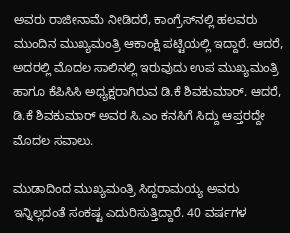ಅವರು ರಾಜೀನಾಮೆ ನೀಡಿದರೆ, ಕಾಂಗ್ರೆಸ್‌ನಲ್ಲಿ ಹಲವರು ಮುಂದಿನ ಮುಖ್ಯಮಂತ್ರಿ ಆಕಾಂಕ್ಷಿ ಪಟ್ಟಿಯಲ್ಲಿ ಇದ್ದಾರೆ. ಆದರೆ, ಅದರಲ್ಲಿ ಮೊದಲ ಸಾಲಿನಲ್ಲಿ ಇರುವುದು ಉಪ ಮುಖ್ಯಮಂತ್ರಿ ಹಾಗೂ ಕೆಪಿಸಿಸಿ ಅಧ್ಯಕ್ಷರಾಗಿರುವ ಡಿ.ಕೆ ಶಿವಕುಮಾರ್‌. ಆದರೆ, ಡಿ.ಕೆ ಶಿವಕುಮಾರ್‌ ಅವರ ಸಿ.ಎಂ ಕನಸಿಗೆ ಸಿದ್ದು ಆಪ್ತರದ್ದೇ ಮೊದಲ ಸವಾಲು.

ಮುಡಾದಿಂದ ಮುಖ್ಯಮಂತ್ರಿ ಸಿದ್ದರಾಮಯ್ಯ ಅವರು ಇನ್ನಿಲ್ಲದಂತೆ ಸಂಕಷ್ಟ ಎದುರಿಸುತ್ತಿದ್ದಾರೆ. 40 ವರ್ಷಗಳ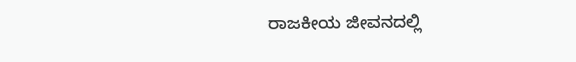ರಾಜಕೀಯ ಜೀವನದಲ್ಲಿ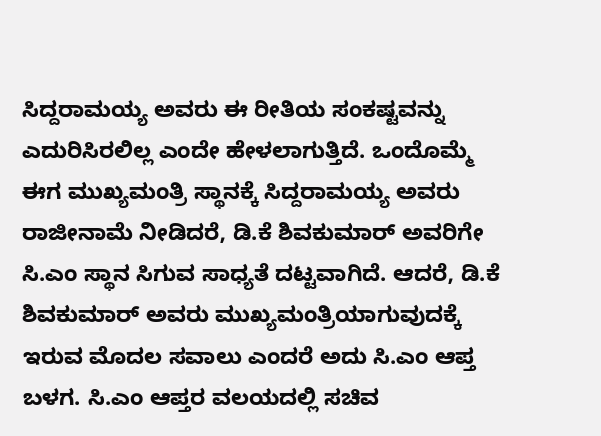ಸಿದ್ದರಾಮಯ್ಯ ಅವರು ಈ ರೀತಿಯ ಸಂಕಷ್ಟವನ್ನು ಎದುರಿಸಿರಲಿಲ್ಲ ಎಂದೇ ಹೇಳಲಾಗುತ್ತಿದೆ. ಒಂದೊಮ್ಮೆ ಈಗ ಮುಖ್ಯಮಂತ್ರಿ ಸ್ಥಾನಕ್ಕೆ ಸಿದ್ದರಾಮಯ್ಯ ಅವರು ರಾಜೀನಾಮೆ ನೀಡಿದರೆ, ಡಿ.ಕೆ ಶಿವಕುಮಾರ್‌ ಅವರಿಗೇ ಸಿ.ಎಂ ಸ್ಥಾನ ಸಿಗುವ ಸಾಧ್ಯತೆ ದಟ್ಟವಾಗಿದೆ. ಆದರೆ, ಡಿ.ಕೆ ಶಿವಕುಮಾರ್‌ ಅವರು ಮುಖ್ಯಮಂತ್ರಿಯಾಗುವುದಕ್ಕೆ ಇರುವ ಮೊದಲ ಸವಾಲು ಎಂದರೆ ಅದು ಸಿ.ಎಂ ಆಪ್ತ ಬಳಗ. ಸಿ.ಎಂ ಆಪ್ತರ ವಲಯದಲ್ಲಿ ಸಚಿವ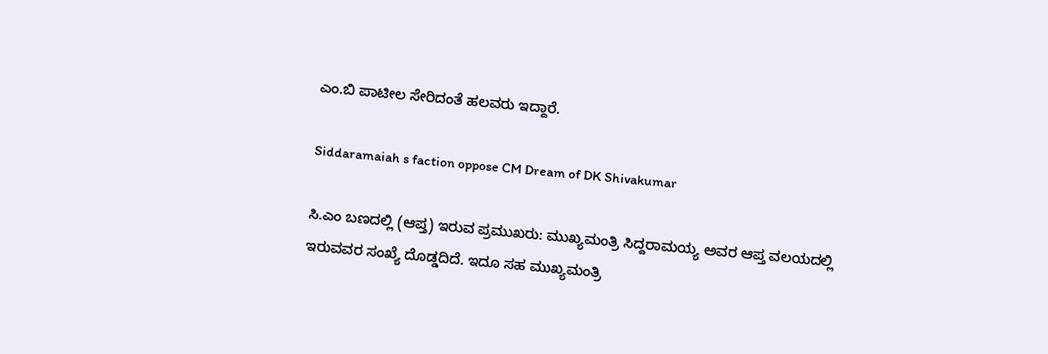ಎಂ.ಬಿ ಪಾಟೀಲ ಸೇರಿದಂತೆ ಹಲವರು ಇದ್ದಾರೆ.

Siddaramaiah s faction oppose CM Dream of DK Shivakumar

ಸಿ.ಎಂ ಬಣದಲ್ಲಿ (ಆಪ್ತ) ಇರುವ ಪ್ರಮುಖರು: ಮುಖ್ಯಮಂತ್ರಿ ಸಿದ್ದರಾಮಯ್ಯ ಅವರ ಆಪ್ತ ವಲಯದಲ್ಲಿ ಇರುವವರ ಸಂಖ್ಯೆ ದೊಡ್ಡದಿದೆ. ಇದೂ ಸಹ ಮುಖ್ಯಮಂತ್ರಿ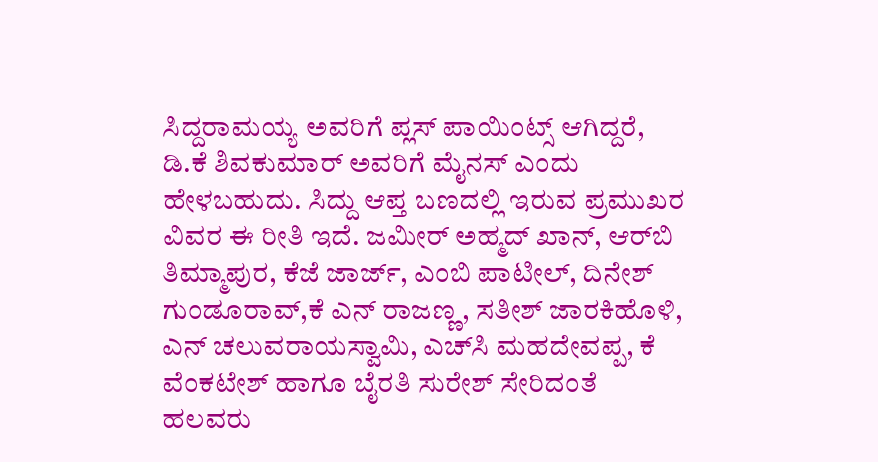ಸಿದ್ದರಾಮಯ್ಯ ಅವರಿಗೆ ಪ್ಲಸ್‌ ಪಾಯಿಂಟ್ಸ್‌ ಆಗಿದ್ದರೆ, ಡಿ.ಕೆ ಶಿವಕುಮಾರ್‌ ಅವರಿಗೆ ಮೈನಸ್‌ ಎಂದು ಹೇಳಬಹುದು. ಸಿದ್ದು ಆಪ್ತ ಬಣದಲ್ಲಿ ಇರುವ ಪ್ರಮುಖರ ವಿವರ ಈ ರೀತಿ ಇದೆ. ಜಮೀರ್ ಅಹ್ಮದ್ ಖಾನ್, ಆರ್‌ಬಿ ತಿಮ್ಮಾಪುರ, ಕೆಜೆ ಜಾರ್ಜ್‌, ಎಂಬಿ ಪಾಟೀಲ್, ದಿನೇಶ್ ಗುಂಡೂರಾವ್,ಕೆ ಎನ್ ರಾಜಣ್ಣ, ಸತೀಶ್ ಜಾರಕಿಹೊಳಿ, ಎನ್‌ ಚಲುವರಾಯಸ್ವಾಮಿ, ಎಚ್‌ಸಿ ಮಹದೇವಪ್ಪ, ಕೆ ವೆಂಕಟೇಶ್‌ ಹಾಗೂ ಬೈರತಿ ಸುರೇಶ್ ಸೇರಿದಂತೆ ಹಲವರು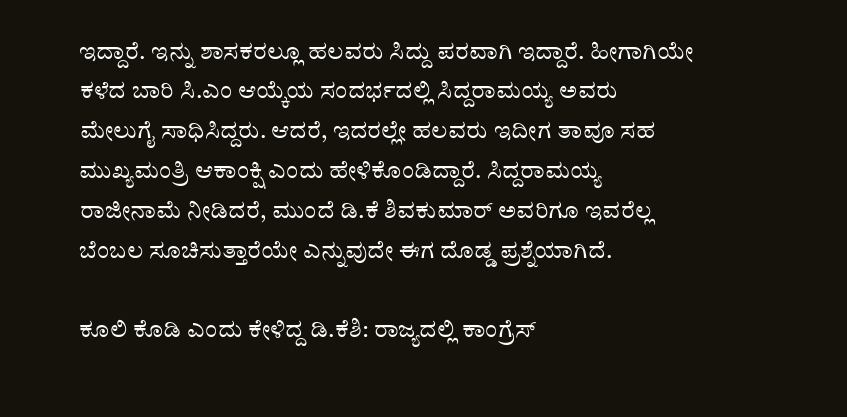ಇದ್ದಾರೆ. ಇನ್ನು ಶಾಸಕರಲ್ಲೂ ಹಲವರು ಸಿದ್ದು ಪರವಾಗಿ ಇದ್ದಾರೆ. ಹೀಗಾಗಿಯೇ ಕಳೆದ ಬಾರಿ ಸಿ.ಎಂ ಆಯ್ಕೆಯ ಸಂದರ್ಭದಲ್ಲಿ ಸಿದ್ದರಾಮಯ್ಯ ಅವರು ಮೇಲುಗೈ ಸಾಧಿಸಿದ್ದರು. ಆದರೆ, ಇದರಲ್ಲೇ ಹಲವರು ಇದೀಗ ತಾವೂ ಸಹ ಮುಖ್ಯಮಂತ್ರಿ ಆಕಾಂಕ್ಷಿ ಎಂದು ಹೇಳಿಕೊಂಡಿದ್ದಾರೆ. ಸಿದ್ದರಾಮಯ್ಯ ರಾಜೀನಾಮೆ ನೀಡಿದರೆ, ಮುಂದೆ ಡಿ.ಕೆ ಶಿವಕುಮಾರ್‌ ಅವರಿಗೂ ಇವರೆಲ್ಲ ಬೆಂಬಲ ಸೂಚಿಸುತ್ತಾರೆಯೇ ಎನ್ನುವುದೇ ಈಗ ದೊಡ್ಡ ಪ್ರಶ್ನೆಯಾಗಿದೆ.

ಕೂಲಿ ಕೊಡಿ ಎಂದು ಕೇಳಿದ್ದ ಡಿ.ಕೆಶಿ: ರಾಜ್ಯದಲ್ಲಿ ಕಾಂಗ್ರೆಸ್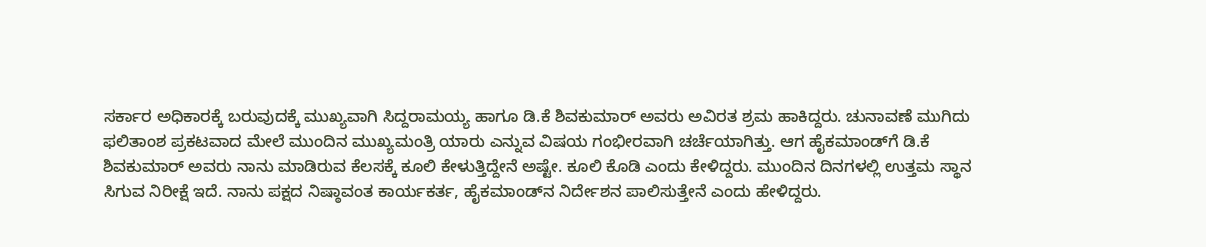ಸರ್ಕಾರ ಅಧಿಕಾರಕ್ಕೆ ಬರುವುದಕ್ಕೆ ಮುಖ್ಯವಾಗಿ ಸಿದ್ದರಾಮಯ್ಯ ಹಾಗೂ ಡಿ.ಕೆ ಶಿವಕುಮಾರ್‌ ಅವರು ಅವಿರತ ಶ್ರಮ ಹಾಕಿದ್ದರು. ಚುನಾವಣೆ ಮುಗಿದು ಫಲಿತಾಂಶ ಪ್ರಕಟವಾದ ಮೇಲೆ ಮುಂದಿನ ಮುಖ್ಯಮಂತ್ರಿ ಯಾರು ಎನ್ನುವ ವಿಷಯ ಗಂಭೀರವಾಗಿ ಚರ್ಚೆಯಾಗಿತ್ತು. ಆಗ ಹೈಕಮಾಂಡ್‌ಗೆ ಡಿ.ಕೆ ಶಿವಕುಮಾರ್‌ ಅವರು ನಾನು ಮಾಡಿರುವ ಕೆಲಸಕ್ಕೆ ಕೂಲಿ ಕೇಳುತ್ತಿದ್ದೇನೆ ಅಷ್ಟೇ. ಕೂಲಿ ಕೊಡಿ ಎಂದು ಕೇಳಿದ್ದರು. ಮುಂದಿನ ದಿನಗಳಲ್ಲಿ ಉತ್ತಮ ಸ್ಥಾನ ಸಿಗುವ ನಿರೀಕ್ಷೆ ಇದೆ. ನಾನು ಪಕ್ಷದ ನಿಷ್ಠಾವಂತ ಕಾರ್ಯಕರ್ತ, ಹೈಕಮಾಂಡ್‌ನ ನಿರ್ದೇಶನ ಪಾಲಿಸುತ್ತೇನೆ ಎಂದು ಹೇಳಿದ್ದರು.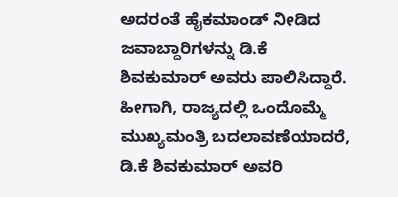ಅದರಂತೆ ಹೈಕಮಾಂಡ್‌ ನೀಡಿದ ಜವಾಬ್ದಾರಿಗಳನ್ನು ಡಿ.ಕೆ ಶಿವಕುಮಾರ್‌ ಅವರು ಪಾಲಿಸಿದ್ದಾರೆ. ಹೀಗಾಗಿ, ರಾಜ್ಯದಲ್ಲಿ ಒಂದೊಮ್ಮೆ ಮುಖ್ಯಮಂತ್ರಿ ಬದಲಾವಣೆಯಾದರೆ, ಡಿ.ಕೆ ಶಿವಕುಮಾರ್‌ ಅವರಿ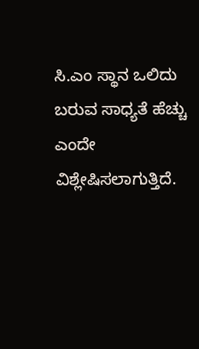ಸಿ.ಎಂ ಸ್ಥಾನ ಒಲಿದು ಬರುವ ಸಾಧ್ಯತೆ ಹೆಚ್ಚು ಎಂದೇ ವಿಶ್ಲೇಷಿಸಲಾಗುತ್ತಿದೆ.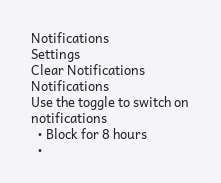Notifications
Settings
Clear Notifications
Notifications
Use the toggle to switch on notifications
  • Block for 8 hours
  •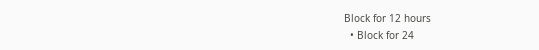Block for 12 hours
  • Block for 24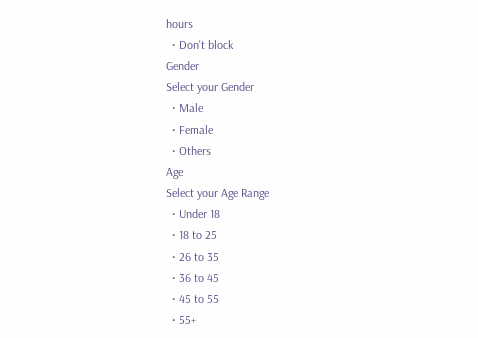hours
  • Don't block
Gender
Select your Gender
  • Male
  • Female
  • Others
Age
Select your Age Range
  • Under 18
  • 18 to 25
  • 26 to 35
  • 36 to 45
  • 45 to 55
  • 55+